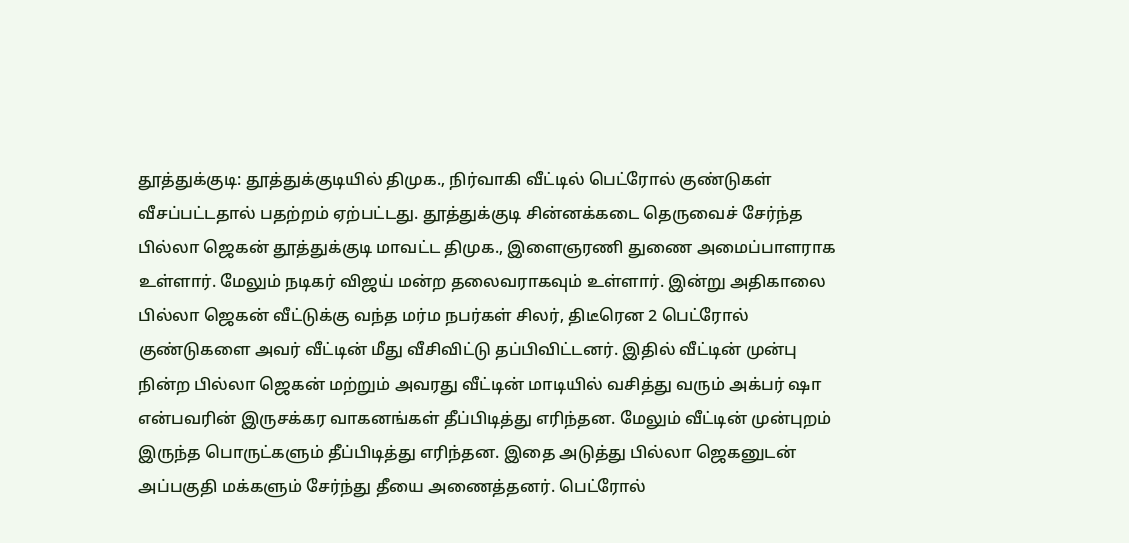தூத்துக்குடி: தூத்துக்குடியில் திமுக., நிர்வாகி வீட்டில் பெட்ரோல் குண்டுகள் வீசப்பட்டதால் பதற்றம் ஏற்பட்டது. தூத்துக்குடி சின்னக்கடை தெருவைச் சேர்ந்த பில்லா ஜெகன் தூத்துக்குடி மாவட்ட திமுக., இளைஞரணி துணை அமைப்பாளராக உள்ளார். மேலும் நடிகர் விஜய் மன்ற தலைவராகவும் உள்ளார். இன்று அதிகாலை பில்லா ஜெகன் வீட்டுக்கு வந்த மர்ம நபர்கள் சிலர், திடீரென 2 பெட்ரோல் குண்டுகளை அவர் வீட்டின் மீது வீசிவிட்டு தப்பிவிட்டனர். இதில் வீட்டின் முன்பு நின்ற பில்லா ஜெகன் மற்றும் அவரது வீட்டின் மாடியில் வசித்து வரும் அக்பர் ஷா என்பவரின் இருசக்கர வாகனங்கள் தீப்பிடித்து எரிந்தன. மேலும் வீட்டின் முன்புறம் இருந்த பொருட்களும் தீப்பிடித்து எரிந்தன. இதை அடுத்து பில்லா ஜெகனுடன் அப்பகுதி மக்களும் சேர்ந்து தீயை அணைத்தனர். பெட்ரோல்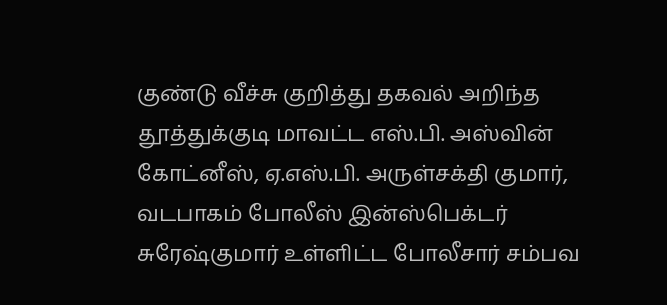குண்டு வீச்சு குறித்து தகவல் அறிந்த தூத்துக்குடி மாவட்ட எஸ்.பி. அஸ்வின் கோட்னீஸ், ஏ.எஸ்.பி. அருள்சக்தி குமார், வடபாகம் போலீஸ் இன்ஸ்பெக்டர் சுரேஷ்குமார் உள்ளிட்ட போலீசார் சம்பவ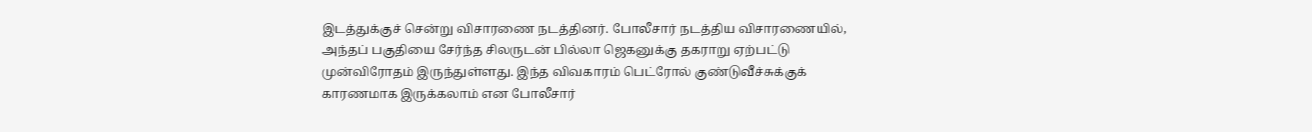இடத்துக்குச் சென்று விசாரணை நடத்தினர். போலீசார் நடத்திய விசாரணையில், அந்தப் பகுதியை சேர்ந்த சிலருடன் பில்லா ஜெகனுக்கு தகராறு ஏற்பட்டு முன்விரோதம் இருந்துள்ளது. இந்த விவகாரம் பெட்ரோல் குண்டுவீச்சுக்குக் காரணமாக இருக்கலாம் என போலீசார்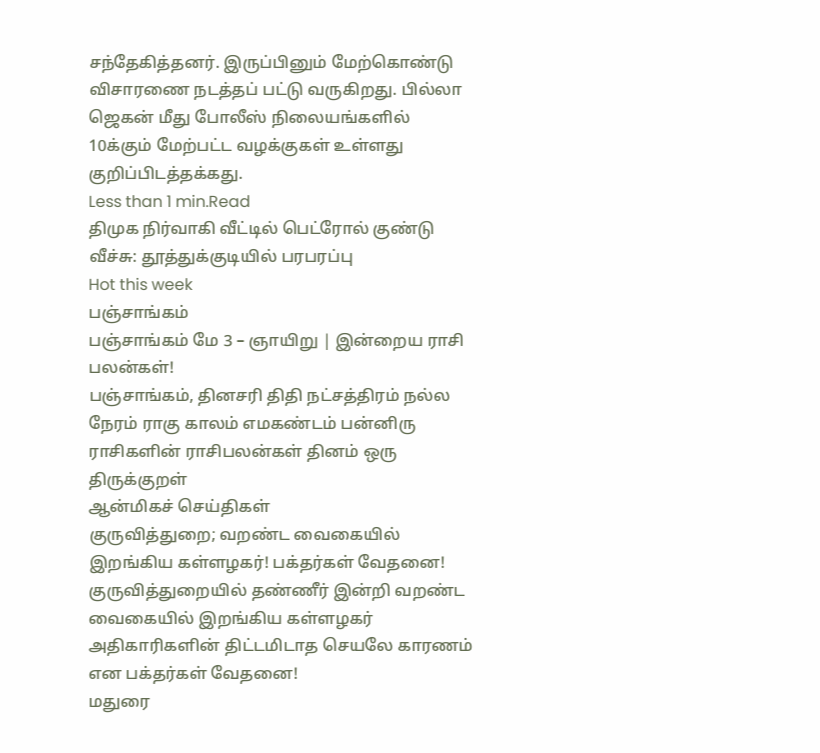சந்தேகித்தனர். இருப்பினும் மேற்கொண்டு விசாரணை நடத்தப் பட்டு வருகிறது. பில்லா ஜெகன் மீது போலீஸ் நிலையங்களில் 10க்கும் மேற்பட்ட வழக்குகள் உள்ளது குறிப்பிடத்தக்கது.
Less than 1 min.Read
திமுக நிர்வாகி வீட்டில் பெட்ரோல் குண்டு வீச்சு: தூத்துக்குடியில் பரபரப்பு
Hot this week
பஞ்சாங்கம்
பஞ்சாங்கம் மே 3 – ஞாயிறு | இன்றைய ராசி பலன்கள்!
பஞ்சாங்கம், தினசரி திதி நட்சத்திரம் நல்ல நேரம் ராகு காலம் எமகண்டம் பன்னிரு ராசிகளின் ராசிபலன்கள் தினம் ஒரு திருக்குறள்
ஆன்மிகச் செய்திகள்
குருவித்துறை; வறண்ட வைகையில் இறங்கிய கள்ளழகர்! பக்தர்கள் வேதனை!
குருவித்துறையில் தண்ணீர் இன்றி வறண்ட வைகையில் இறங்கிய கள்ளழகர் அதிகாரிகளின் திட்டமிடாத செயலே காரணம் என பக்தர்கள் வேதனை!
மதுரை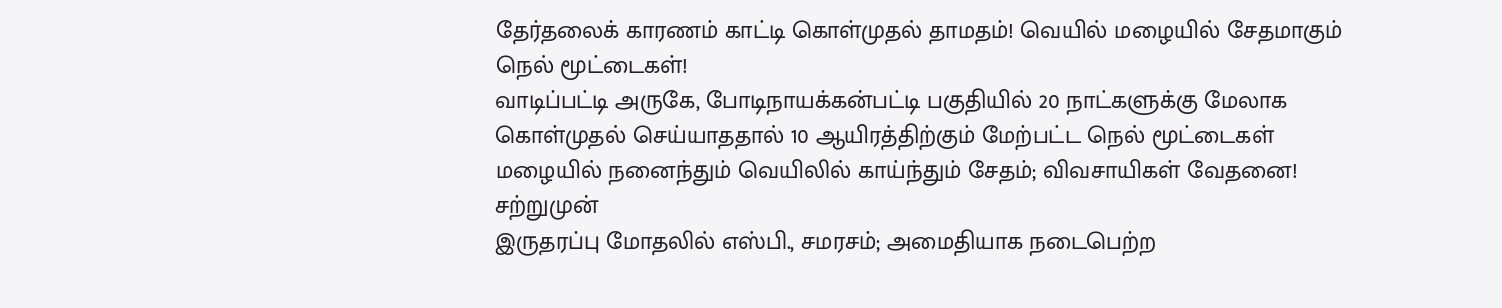தேர்தலைக் காரணம் காட்டி கொள்முதல் தாமதம்! வெயில் மழையில் சேதமாகும் நெல் மூட்டைகள்!
வாடிப்பட்டி அருகே, போடிநாயக்கன்பட்டி பகுதியில் 20 நாட்களுக்கு மேலாக கொள்முதல் செய்யாததால் 10 ஆயிரத்திற்கும் மேற்பட்ட நெல் மூட்டைகள் மழையில் நனைந்தும் வெயிலில் காய்ந்தும் சேதம்; விவசாயிகள் வேதனை!
சற்றுமுன்
இருதரப்பு மோதலில் எஸ்பி., சமரசம்; அமைதியாக நடைபெற்ற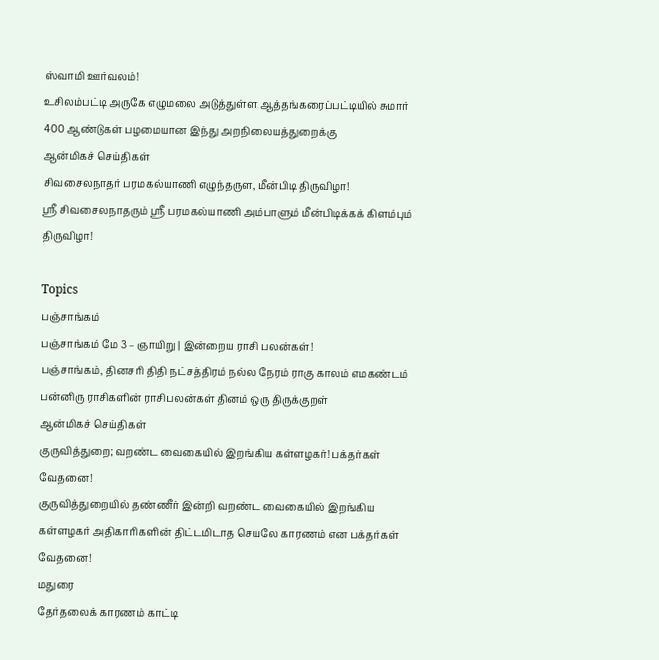ஸ்வாமி ஊர்வலம்!
உசிலம்பட்டி அருகே எழுமலை அடுத்துள்ள ஆத்தங்கரைப்பட்டியில் சுமார் 400 ஆண்டுகள் பழமையான இந்து அறநிலையத்துறைக்கு
ஆன்மிகச் செய்திகள்
சிவசைலநாதர் பரமகல்யாணி எழுந்தருள, மீன்பிடி திருவிழா!
ஸ்ரீ சிவசைலநாதரும் ஸ்ரீ பரமகல்யாணி அம்பாளும் மீன்பிடிக்கக் கிளம்பும் திருவிழா!

Topics
பஞ்சாங்கம்
பஞ்சாங்கம் மே 3 – ஞாயிறு | இன்றைய ராசி பலன்கள்!
பஞ்சாங்கம், தினசரி திதி நட்சத்திரம் நல்ல நேரம் ராகு காலம் எமகண்டம் பன்னிரு ராசிகளின் ராசிபலன்கள் தினம் ஒரு திருக்குறள்
ஆன்மிகச் செய்திகள்
குருவித்துறை; வறண்ட வைகையில் இறங்கிய கள்ளழகர்! பக்தர்கள் வேதனை!
குருவித்துறையில் தண்ணீர் இன்றி வறண்ட வைகையில் இறங்கிய கள்ளழகர் அதிகாரிகளின் திட்டமிடாத செயலே காரணம் என பக்தர்கள் வேதனை!
மதுரை
தேர்தலைக் காரணம் காட்டி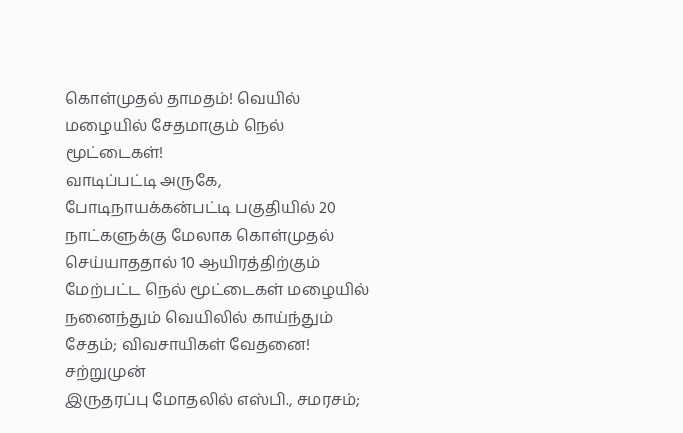கொள்முதல் தாமதம்! வெயில் மழையில் சேதமாகும் நெல் மூட்டைகள்!
வாடிப்பட்டி அருகே, போடிநாயக்கன்பட்டி பகுதியில் 20 நாட்களுக்கு மேலாக கொள்முதல் செய்யாததால் 10 ஆயிரத்திற்கும் மேற்பட்ட நெல் மூட்டைகள் மழையில் நனைந்தும் வெயிலில் காய்ந்தும் சேதம்; விவசாயிகள் வேதனை!
சற்றுமுன்
இருதரப்பு மோதலில் எஸ்பி., சமரசம்;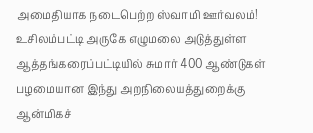அமைதியாக நடைபெற்ற ஸ்வாமி ஊர்வலம்!
உசிலம்பட்டி அருகே எழுமலை அடுத்துள்ள ஆத்தங்கரைப்பட்டியில் சுமார் 400 ஆண்டுகள் பழமையான இந்து அறநிலையத்துறைக்கு
ஆன்மிகச்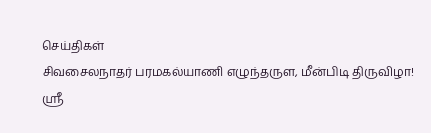செய்திகள்
சிவசைலநாதர் பரமகல்யாணி எழுந்தருள, மீன்பிடி திருவிழா!
ஸ்ரீ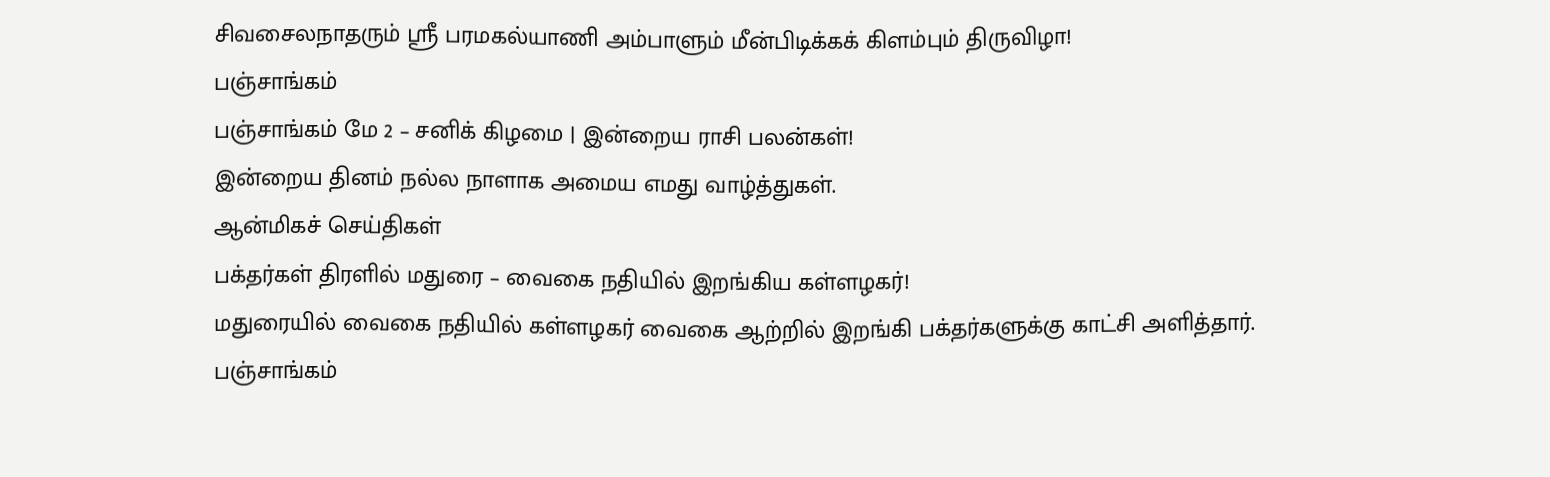சிவசைலநாதரும் ஸ்ரீ பரமகல்யாணி அம்பாளும் மீன்பிடிக்கக் கிளம்பும் திருவிழா!
பஞ்சாங்கம்
பஞ்சாங்கம் மே 2 – சனிக் கிழமை | இன்றைய ராசி பலன்கள்!
இன்றைய தினம் நல்ல நாளாக அமைய எமது வாழ்த்துகள்.
ஆன்மிகச் செய்திகள்
பக்தர்கள் திரளில் மதுரை – வைகை நதியில் இறங்கிய கள்ளழகர்!
மதுரையில் வைகை நதியில் கள்ளழகர் வைகை ஆற்றில் இறங்கி பக்தர்களுக்கு காட்சி அளித்தார்.
பஞ்சாங்கம்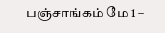பஞ்சாங்கம் மே 1 –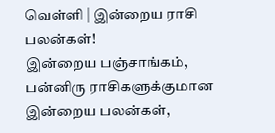வெள்ளி | இன்றைய ராசி பலன்கள்!
இன்றைய பஞ்சாங்கம், பன்னிரு ராசிகளுக்குமான இன்றைய பலன்கள்,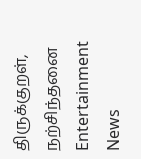திருக்குறள், நற்சிந்தனை
Entertainment News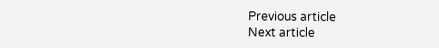Previous article
Next article